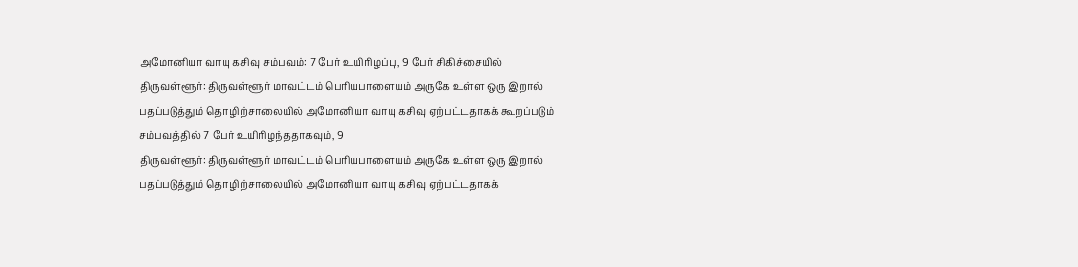அமோனியா வாயு கசிவு சம்பவம்: 7 பேர் உயிரிழப்பு, 9 பேர் சிகிச்சையில்
திருவள்ளூர்: திருவள்ளூர் மாவட்டம் பெரியபாளையம் அருகே உள்ள ஒரு இறால் பதப்படுத்தும் தொழிற்சாலையில் அமோனியா வாயு கசிவு ஏற்பட்டதாகக் கூறப்படும் சம்பவத்தில் 7 பேர் உயிரிழந்ததாகவும், 9
திருவள்ளூர்: திருவள்ளூர் மாவட்டம் பெரியபாளையம் அருகே உள்ள ஒரு இறால் பதப்படுத்தும் தொழிற்சாலையில் அமோனியா வாயு கசிவு ஏற்பட்டதாகக்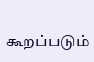கூறப்படும்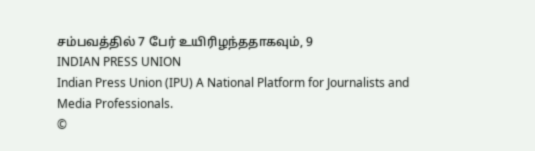சம்பவத்தில் 7 பேர் உயிரிழந்ததாகவும், 9
INDIAN PRESS UNION
Indian Press Union (IPU) A National Platform for Journalists and Media Professionals.
©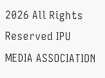2026 All Rights Reserved IPU MEDIA ASSOCIATION